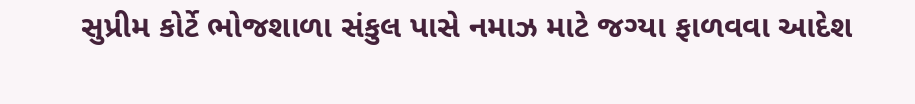સુપ્રીમ કોર્ટે ભોજશાળા સંકુલ પાસે નમાઝ માટે જગ્યા ફાળવવા આદેશ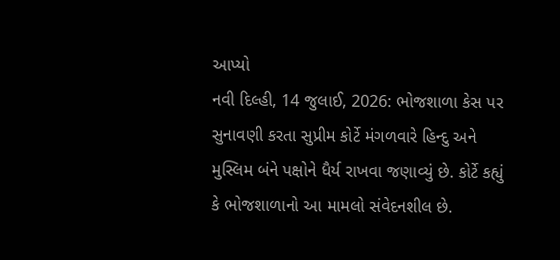આપ્યો
નવી દિલ્હી, 14 જુલાઈ, 2026: ભોજશાળા કેસ પર સુનાવણી કરતા સુપ્રીમ કોર્ટે મંગળવારે હિન્દુ અને મુસ્લિમ બંને પક્ષોને ધૈર્ય રાખવા જણાવ્યું છે. કોર્ટે કહ્યું કે ભોજશાળાનો આ મામલો સંવેદનશીલ છે.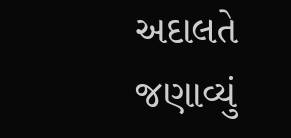અદાલતે જણાવ્યું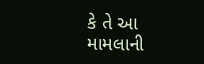કે તે આ મામલાની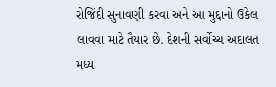રોજિંદી સુનાવણી કરવા અને આ મુદ્દાનો ઉકેલ લાવવા માટે તૈયાર છે. દેશની સર્વોચ્ચ અદાલત મધ્ય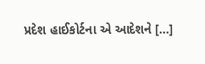પ્રદેશ હાઈકોર્ટના એ આદેશને […]